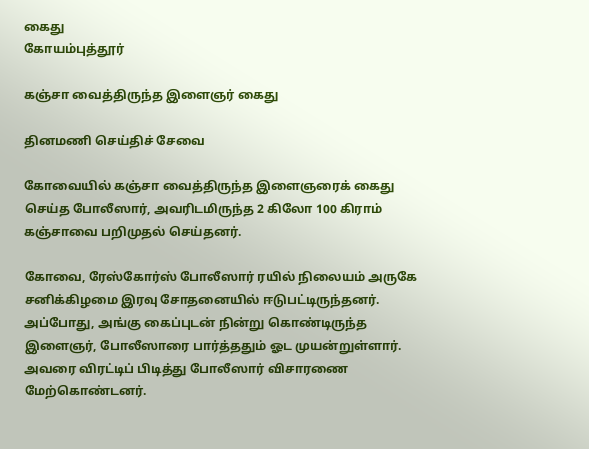கைது
கோயம்புத்தூர்

கஞ்சா வைத்திருந்த இளைஞர் கைது

தினமணி செய்திச் சேவை

கோவையில் கஞ்சா வைத்திருந்த இளைஞரைக் கைது செய்த போலீஸார், அவரிடமிருந்த 2 கிலோ 100 கிராம் கஞ்சாவை பறிமுதல் செய்தனர்.

கோவை, ரேஸ்கோர்ஸ் போலீஸார் ரயில் நிலையம் அருகே சனிக்கிழமை இரவு சோதனையில் ஈடுபட்டிருந்தனர். அப்போது, அங்கு கைப்புடன் நின்று கொண்டிருந்த இளைஞர், போலீஸாரை பார்த்ததும் ஓட முயன்றுள்ளார். அவரை விரட்டிப் பிடித்து போலீஸார் விசாரணை மேற்கொண்டனர்.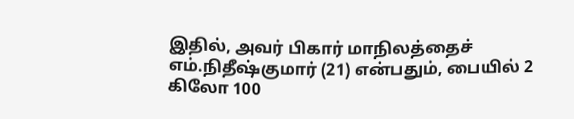இதில், அவர் பிகார் மாநிலத்தைச் எம்.நிதீஷ்குமார் (21) என்பதும், பையில் 2 கிலோ 100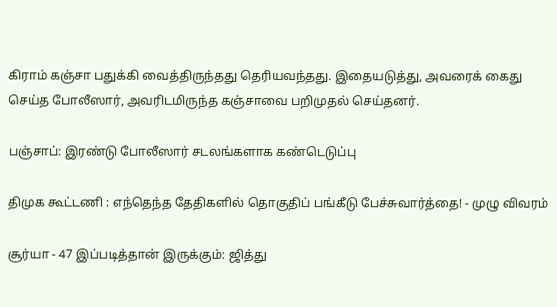கிராம் கஞ்சா பதுக்கி வைத்திருந்தது தெரியவந்தது. இதையடுத்து, அவரைக் கைது செய்த போலீஸார், அவரிடமிருந்த கஞ்சாவை பறிமுதல் செய்தனர்.

பஞ்சாப்: இரண்டு போலீஸார் சடலங்களாக கண்டெடுப்பு

திமுக கூட்டணி : எந்தெந்த தேதிகளில் தொகுதிப் பங்கீடு பேச்சுவார்த்தை! - முழு விவரம்

சூர்யா - 47 இப்படித்தான் இருக்கும்: ஜித்து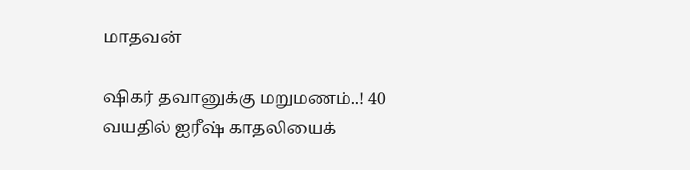மாதவன்

ஷிகர் தவானுக்கு மறுமணம்..! 40 வயதில் ஐரீஷ் காதலியைக்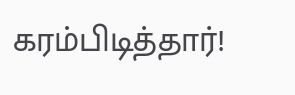கரம்பிடித்தார்!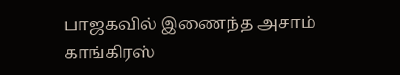பாஜகவில் இணைந்த அசாம் காங்கிரஸ்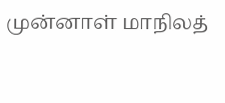முன்னாள் மாநிலத்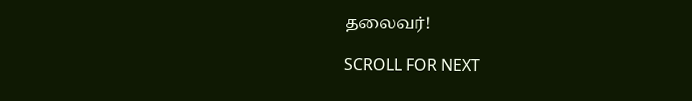தலைவர்!

SCROLL FOR NEXT